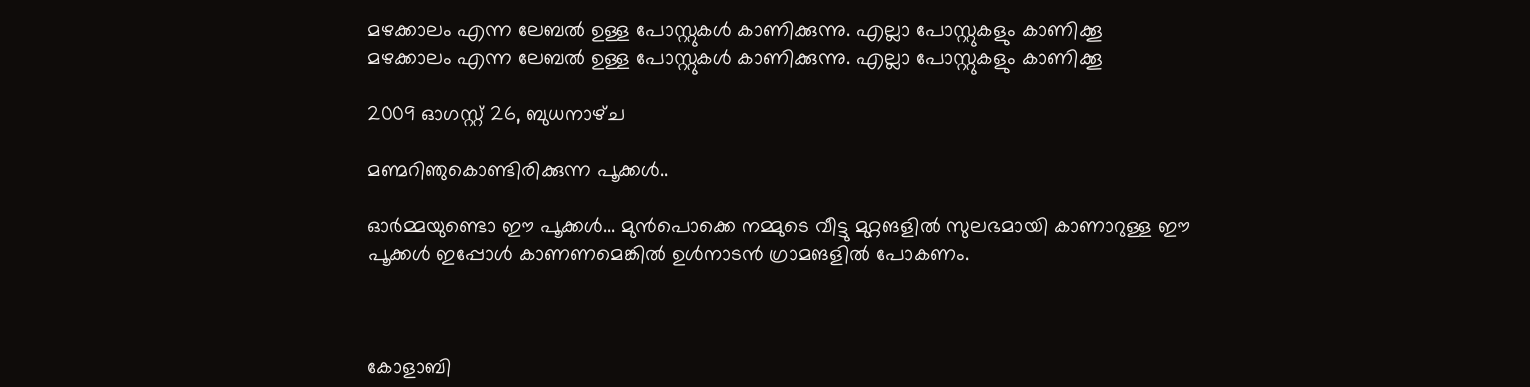മഴക്കാലം എന്ന ലേബല്‍ ഉള്ള പോസ്റ്റുകള്‍ കാണിക്കുന്നു. എല്ലാ പോസ്റ്റുകളും കാണിക്കൂ
മഴക്കാലം എന്ന ലേബല്‍ ഉള്ള പോസ്റ്റുകള്‍ കാണിക്കുന്നു. എല്ലാ പോസ്റ്റുകളും കാണിക്കൂ

2009 ഓഗസ്റ്റ് 26, ബുധനാഴ്‌ച

മണ്മറിഞുകൊണ്ടിരിക്കുന്ന പൂക്കള്‍..

ഓര്‍മ്മയുണ്ടൊ ഈ പൂക്കള്‍... മുന്‍പൊക്കെ നമ്മുടെ വീട്ടു മുറ്റങളില്‍ സുലഭമായി കാണാറുള്ള ഈ പൂക്കള്‍ ഇപ്പോള്‍ കാണണമെങ്കില്‍ ഉള്‍നാടന്‍ ഗ്രാമങളില്‍ പോകണം.



കോളാബി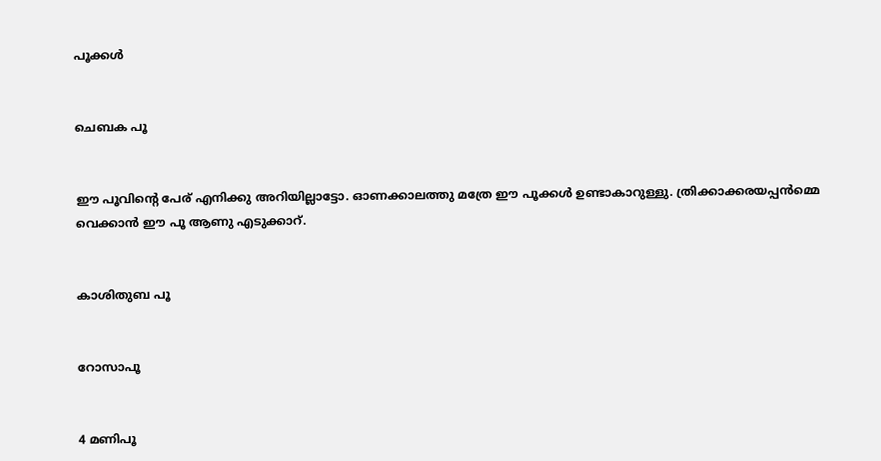പൂക്കള്‍


ചെബക പൂ


ഈ പൂവിന്റെ പേര് എനിക്കു അറിയില്ലാട്ടോ. ഓണക്കാലത്തു മത്രേ ഈ പൂക്കള്‍ ഉണ്ടാകാറുള്ളു. ത്രിക്കാക്കരയപ്പന്‍മ്മെ വെക്കാന്‍ ഈ പൂ ആണു എടുക്കാറ്.


കാശിതുബ പൂ


റോസാപൂ


4 മണിപൂ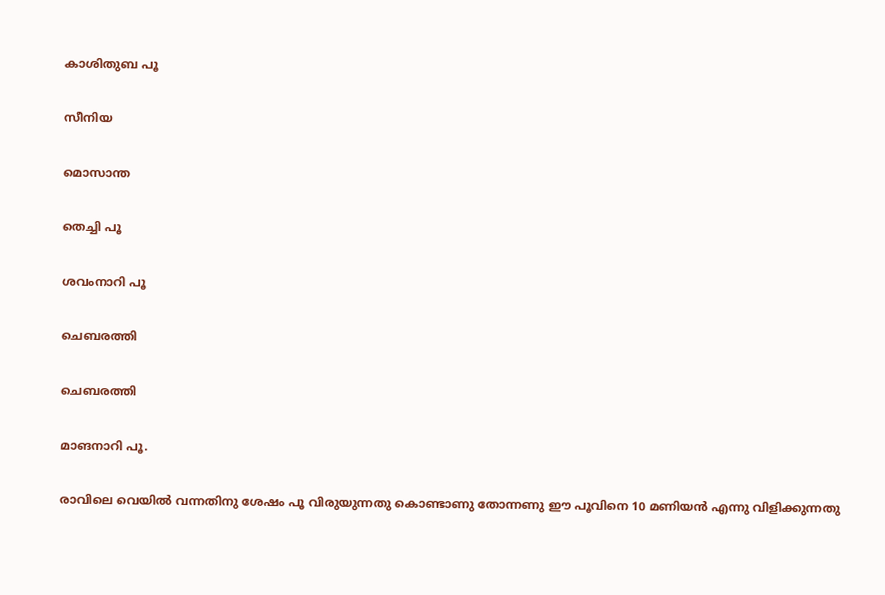കാശിതുബ പൂ


സീനിയ


മൊസാന്ത


തെച്ചി പൂ


ശവംനാറി പൂ


ചെബരത്തി


ചെബരത്തി


മാങനാറി പൂ.


രാവിലെ വെയില്‍ വന്നതിനു ശേഷം പൂ വിരുയുന്നതു കൊണ്ടാണു തോന്നണു ഈ പൂവിനെ 10 മണിയന്‍ എന്നു വിളിക്കുന്നതു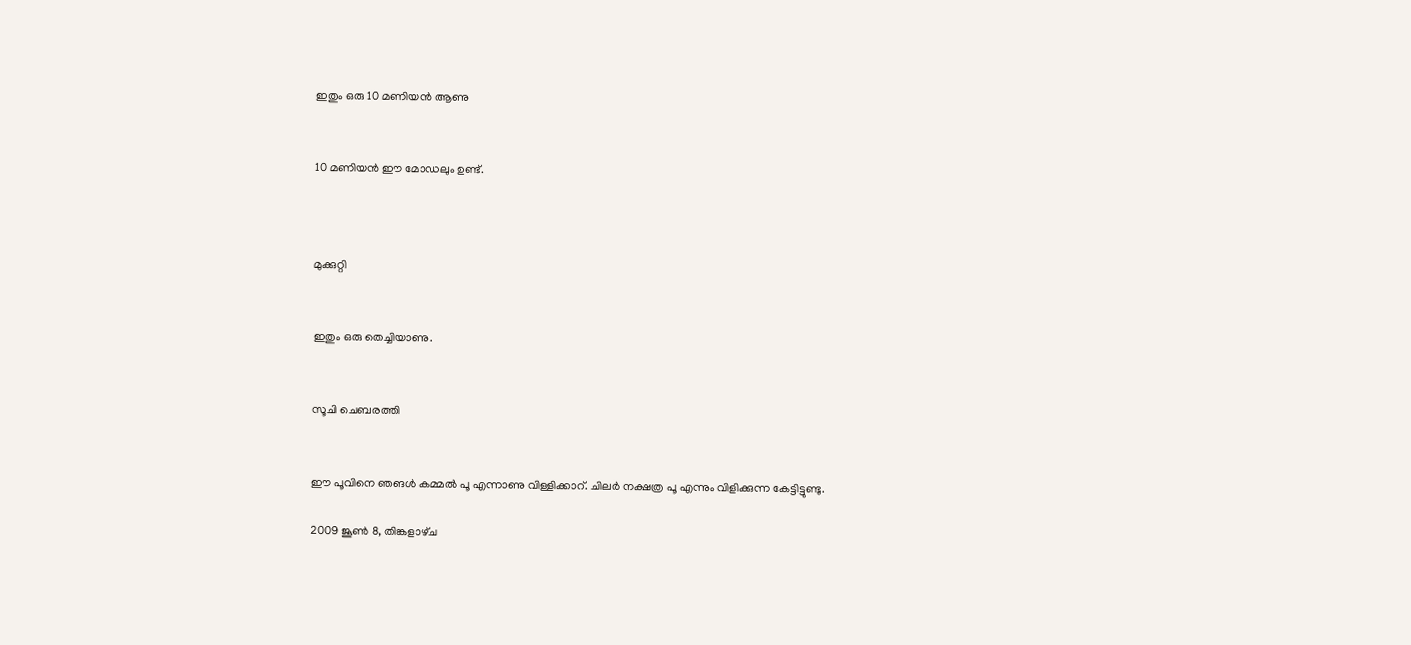ഇതും ഒരു 10 മണിയന്‍ ആണു


10 മണിയന്‍ ഈ മോഡലും ഉണ്ട്.



മുക്കുറ്റി


ഇതും ഒരു തെച്ചിയാണു.


സൂചി ചെബരത്തി


ഈ പൂവിനെ ഞങള്‍ കമ്മല്‍ പൂ എന്നാണു വിള്ളിക്കാറ്. ചിലര്‍ നക്ഷത്ര പൂ എന്നും വിളിക്കുന്ന കേട്ടിട്ടുണ്ടു.

2009 ജൂൺ 8, തിങ്കളാഴ്‌ച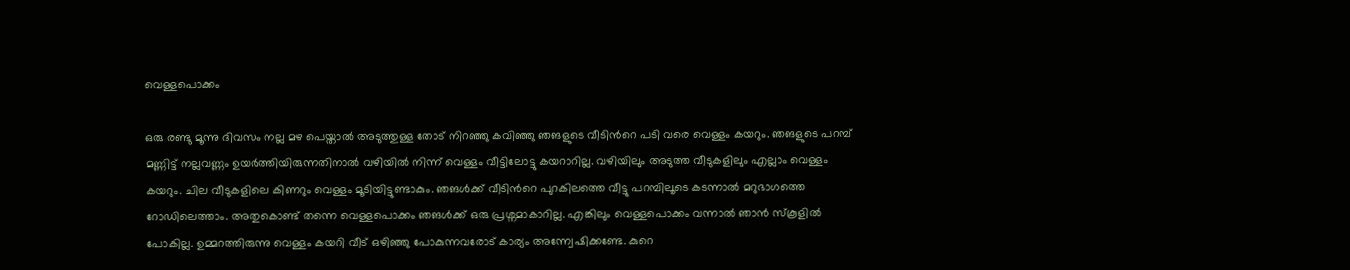വെള്ളപൊക്കം

ഒരു രണ്ടു മൂന്നു ദിവസം നല്ല മഴ പെയ്താല്‍ അടുത്തുള്ള തോട് നിറഞ്ഞു കവിഞ്ഞു ഞങളുടെ വീടിന്‍റെ പടി വരെ വെള്ളം കയറും. ഞങളുടെ പറമ്പ് മണ്ണിട്ട്‌ നല്ലവണ്ണം ഉയര്‍ത്തിയിരുന്നതിനാല്‍ വഴിയില്‍ നിന്ന് വെള്ളം വീട്ടിലോട്ടു കയറാറില്ല. വഴിയിലും അടുത്ത വീടുകളിലും എല്ലാം വെള്ളം കയറും. ചില വീടുകളിലെ കിണറും വെള്ളം മൂടിയിട്ടുണ്ടാകും. ഞങള്‍ക്ക് വീടിന്‍റെ പുറകിലത്തെ വീട്ടു പറമ്പിലൂടെ കടന്നാല്‍ മറുഭാഗത്തെ റോഡിലെത്താം. അതുകൊണ്ട് തന്നെ വെള്ളപൊക്കം ഞങള്‍ക്ക് ഒരു പ്രശ്നമാകാറില്ല. എങ്കിലും വെള്ളപൊക്കം വന്നാല്‍ ഞാന്‍ സ്കൂളില്‍ പോകില്ല. ഉമ്മറത്തിരുന്നു വെള്ളം കയറി വീട് ഒഴിഞ്ഞു പോകുന്നവരോട് കാര്യം അന്ന്വേഷിക്കണ്ടേ. കുറെ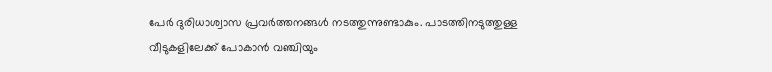പേര്‍ ദുരിധാശ്വാസ പ്രവര്‍ത്തനങ്ങള്‍ നടത്തുന്നുണ്ടാകും. പാടത്തിനടുത്തുള്ള വീടുകളിലേക്ക് പോകാന്‍ വഞ്ചിയും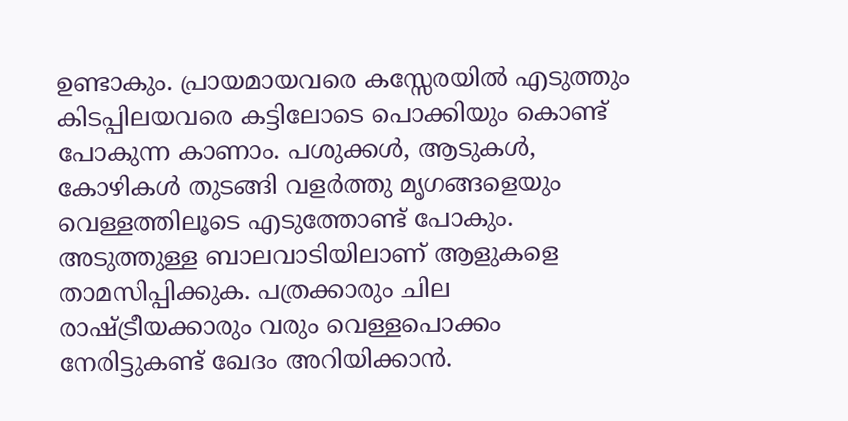ഉണ്ടാകും. പ്രായമായവരെ കസ്സേരയില്‍ എടുത്തും കിടപ്പിലയവരെ കട്ടിലോടെ പൊക്കിയും കൊണ്ട് പോകുന്ന കാണാം. പശുക്കള്‍, ആടുകള്‍, കോഴികള്‍ തുടങ്ങി വളര്‍ത്തു മൃഗങ്ങളെയും വെള്ളത്തിലൂടെ എടുത്തോണ്ട് പോകും. അടുത്തുള്ള ബാലവാടിയിലാണ് ആളുകളെ താമസിപ്പിക്കുക. പത്രക്കാരും ചില രാഷ്ട്രീയക്കാരും വരും വെള്ളപൊക്കം നേരിട്ടുകണ്ട് ഖേദം അറിയിക്കാന്‍.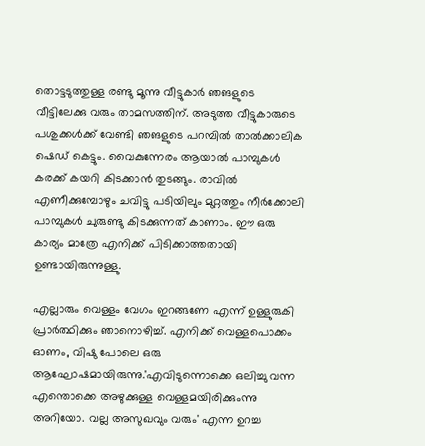തൊട്ടടുത്തുള്ള രണ്ടു മൂന്നു വീട്ടുകാര്‍ ഞങളുടെ വീട്ടിലേക്കു വരും താമസത്തിന്. അടുത്ത വീട്ടുകാരുടെ പശുക്കള്‍ക്ക് വേണ്ടി ഞങളുടെ പറമ്പില്‍ താല്‍ക്കാലിക ഷെഡ്‌ കെട്ടും. വൈകുന്നേരം ആയാല്‍ പാമ്പുകള്‍ കരക്ക്‌ കയറി കിടക്കാന്‍ തുടങ്ങും. രാവില്‍ എണീക്കുമ്പോഴും ചവിട്ടു പടിയിലും മുറ്റത്തും നീര്‍ക്കോലി പാമ്പുകള്‍ ചുരുണ്ടു കിടക്കുന്നത് കാണാം. ഈ ഒരു കാര്യം മാത്രേ എനിക്ക് പിടിക്കാത്തതായി ഉണ്ടായിരുന്നുള്ളു.

എല്ലാരും വെള്ളം വേഗം ഇറങ്ങണേ എന്ന് ഉള്ളുരുകി പ്രാര്‍ത്ഥിക്കും ഞാനൊഴിച്ച്‌. എനിക്ക് വെള്ളപൊക്കം ഓണം, വിഷു പോലെ ഒരു ആഘോഷമായിരുന്നു.'എവിടുന്നൊക്കെ ഒലിച്ചു വന്ന എന്തൊക്കെ അഴുക്കുള്ള വെള്ളമയിരിക്കുംന്നു അറിയോ. വല്ല അസുഖവും വരും' എന്ന ഉറച്ച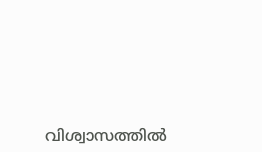വിശ്വാസത്തില്‍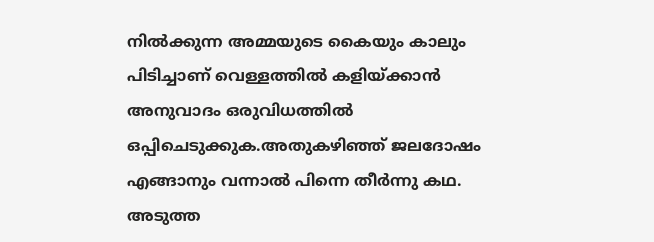നില്‍ക്കുന്ന അമ്മയുടെ കൈയും കാലും പിടിച്ചാണ് വെള്ളത്തില്‍ കളിയ്ക്കാന്‍ അനുവാദം ഒരുവിധത്തില്‍ ഒപ്പിചെടുക്കുക.അതുകഴിഞ്ഞ് ജലദോഷം എങ്ങാനും വന്നാല്‍ പിന്നെ തീര്‍ന്നു കഥ. അടുത്ത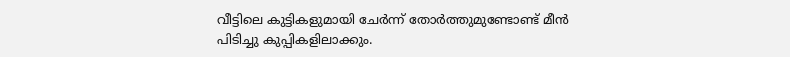വീട്ടിലെ കുട്ടികളുമായി ചേര്‍ന്ന് തോര്‍ത്തുമുണ്ടോണ്ട് മീന്‍ പിടിച്ചു കുപ്പികളിലാക്കും.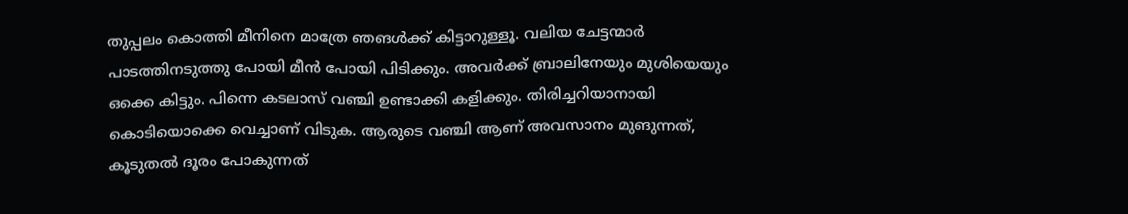തുപ്പലം കൊത്തി മീനിനെ മാത്രേ ഞങള്‍ക്ക് കിട്ടാറുള്ളൂ. വലിയ ചേട്ടന്മാര്‍ പാടത്തിനടുത്തു പോയി മീന്‍ പോയി പിടിക്കും. അവര്‍ക്ക് ബ്രാലിനേയും മുശിയെയും ഒക്കെ കിട്ടും. പിന്നെ കടലാസ് വഞ്ചി ഉണ്ടാക്കി കളിക്കും. തിരിച്ചറിയാനായി കൊടിയൊക്കെ വെച്ചാണ്‌ വിടുക. ആരുടെ വഞ്ചി ആണ് അവസാനം മുങുന്നത്, കൂടുതല്‍ ദൂരം പോകുന്നത്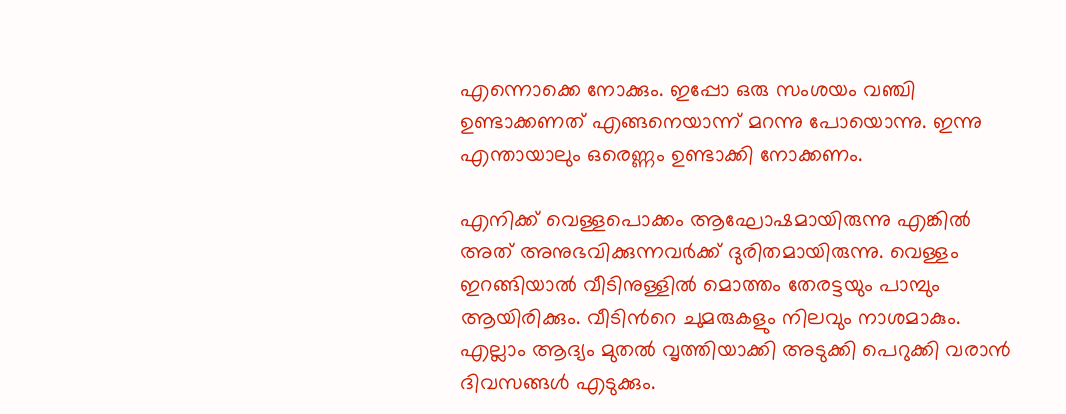എന്നൊക്കെ നോക്കും. ഇപ്പോ ഒരു സംശയം വഞ്ചി ഉണ്ടാക്കണത് എങ്ങനെയാന്ന് മറന്നു പോയൊന്നു. ഇന്നു എന്തായാലും ഒരെണ്ണം ഉണ്ടാക്കി നോക്കണം.

എനിക്ക് വെള്ളപൊക്കം ആഘോഷമായിരുന്നു എങ്കില്‍ അത് അനുഭവിക്കുന്നവര്‍ക്ക് ദുരിതമായിരുന്നു. വെള്ളം ഇറങ്ങിയാല്‍ വീടിനുള്ളില്‍ മൊത്തം തേരട്ടയും പാമ്പും ആയിരിക്കും. വീടിന്‍റെ ചുമരുകളും നിലവും നാശമാകും. എല്ലാം ആദ്യം മുതല്‍ വൃത്തിയാക്കി അടുക്കി പെറുക്കി വരാന്‍ ദിവസങ്ങള്‍ എടുക്കും.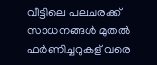വീട്ടിലെ പലചരക്ക് സാധനങ്ങള്‍ മുതല്‍ ഫര്‍ണിച്ചറുകള് വരെ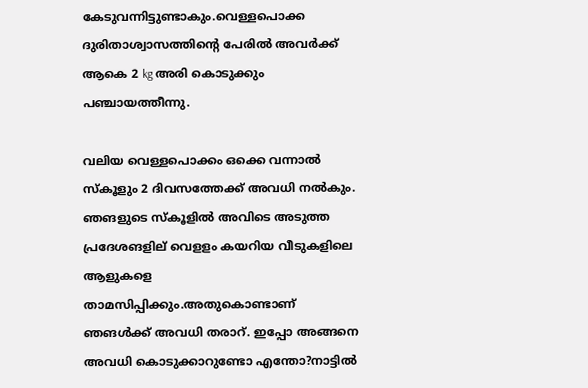കേടുവന്നിട്ടുണ്ടാകും.വെള്ളപൊക്ക ദുരിതാശ്വാസത്തിന്‍റെ പേരില്‍ അവര്‍ക്ക് ആകെ 2 kg അരി കൊടുക്കും പഞ്ചായത്തീന്നു.

വലിയ വെള്ളപൊക്കം ഒക്കെ വന്നാല്‍ സ്കൂളും 2 ദിവസത്തേക്ക് അവധി നല്‍കും. ഞങളുടെ സ്കൂളില്‍ അവിടെ അടുത്ത പ്രദേശങളില് വെളളം കയറിയ വീടുകളിലെ ആളുകളെ താമസിപ്പിക്കും.അതുകൊണ്ടാണ് ഞങള്‍ക്ക് അവധി തരാറ്. ഇപ്പോ അങ്ങനെ അവധി കൊടുക്കാറുണ്ടോ എന്തോ?നാട്ടില്‍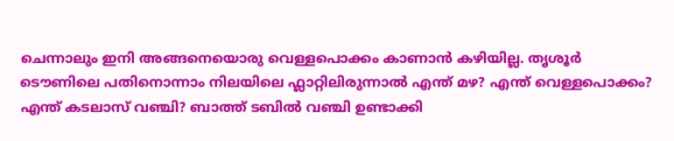ചെന്നാലും ഇനി അങ്ങനെയൊരു വെള്ളപൊക്കം കാണാന്‍ കഴിയില്ല. തൃശൂര്‍ ടൌണിലെ പതിനൊന്നാം നിലയിലെ ഫ്ലാറ്റിലിരുന്നാല്‍ എന്ത് മഴ? എന്ത് വെള്ളപൊക്കം? എന്ത് കടലാസ് വഞ്ചി? ബാത്ത് ടബില്‍ വഞ്ചി ഉണ്ടാക്കി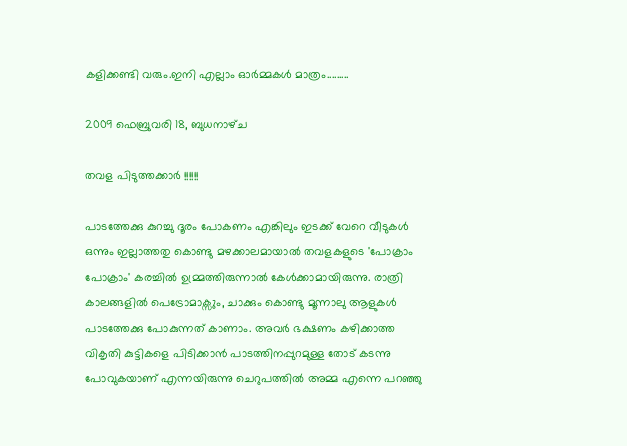കളിക്കണ്ടി വരും.ഇനി എല്ലാം ഓര്‍മ്മകള്‍ മാത്രം.........

2009 ഫെബ്രുവരി 18, ബുധനാഴ്‌ച

തവള പിടുത്തക്കാര്‍ !!!!!!

പാടത്തേക്കു കുറച്ചു ദൂരം പോകണം എങ്കിലും ഇടക്ക് വേറെ വീടുകള്‍ ഒന്നും ഇല്ലാത്തതു കൊണ്ടു മഴക്കാലമായാല്‍ തവളകളുടെ 'പോക്രാം പോക്രാം' കരച്ചില്‍ ഉമ്മ്രത്തിരുന്നാല്‍ കേള്‍ക്കാമായിരുന്നു. രാത്രി കാലങ്ങളില്‍ പെട്രോമാക്സും, ചാക്കും കൊണ്ടു മൂന്നാലു ആളുകള്‍ പാടത്തേക്കു പോകുന്നത് കാണാം. അവര്‍ ഭക്ഷണം കഴിക്കാത്ത വികൃതി കുട്ടികളെ പിടിക്കാന്‍ പാടത്തിനപ്പുറമുള്ള തോട് കടന്നു പോവുകയാണ് എന്നയിരുന്നു ചെറുപത്തില്‍ അമ്മ എന്നെ പറഞ്ഞു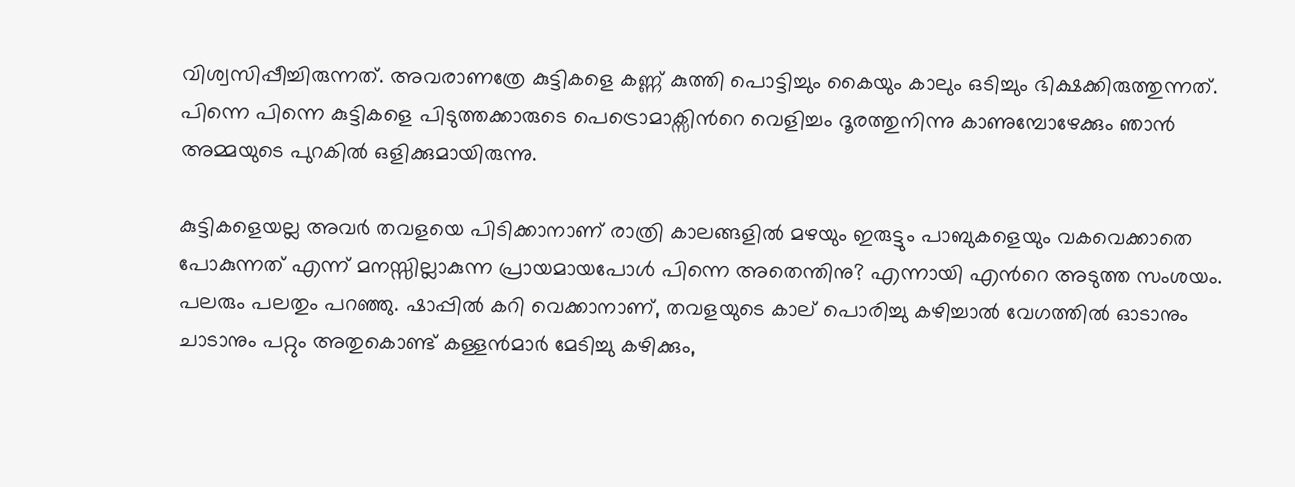വിശ്വസിപ്പീച്ചിരുന്നത്. അവരാണത്രേ കുട്ടികളെ കണ്ണ് കുത്തി പൊട്ടിച്ചും കൈയും കാലും ഒടിച്ചും ഭിക്ഷക്കിരുത്തുന്നത്. പിന്നെ പിന്നെ കുട്ടികളെ പിടുത്തക്കാരുടെ പെട്രൊമാക്സിന്‍റെ വെളിച്ചം ദൂരത്തുനിന്നു കാണുമ്പോഴേക്കും ഞാന്‍ അമ്മയുടെ പുറകില്‍ ഒളിക്കുമായിരുന്നു.

കുട്ടികളെയല്ല അവര്‍ തവളയെ പിടിക്കാനാണ് രാത്രി കാലങ്ങളില്‍ മഴയും ഇരുട്ടും പാബുകളെയും വകവെക്കാതെ പോകുന്നത് എന്ന് മനസ്സില്ലാകുന്ന പ്രായമായപോള്‍ പിന്നെ അതെന്തിനു? എന്നായി എന്‍റെ അടുത്ത സംശയം. പലരും പലതും പറഞ്ഞു. ഷാപ്പില്‍ കറി വെക്കാനാണ്, തവളയുടെ കാല് പൊരിച്ചു കഴിച്ചാല്‍ വേഗത്തില്‍ ഓടാനും ചാടാനും പറ്റും അതുകൊണ്ട് കള്ളന്‍മാര്‍ മേടിച്ചു കഴിക്കും,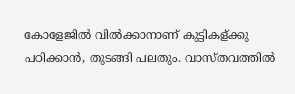കോളേജില്‍ വില്‍ക്കാനാണ് കുട്ടികള്ക്കു പഠിക്കാന്‍, തുടങ്ങി പലതും. വാസ്തവത്തില്‍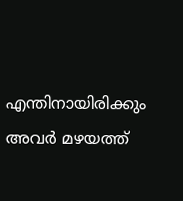എന്തിനായിരിക്കും അവര്‍ മഴയത്ത്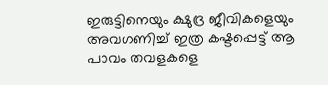ഇരുട്ടിനെയും ക്ഷുദ്ര ജീവികളെയും അവഗണിച്ച് ഇത്ര കഷ്ടപ്പെട്ട് ആ പാവം തവളകളെ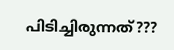പിടിച്ചിരുന്നത്???